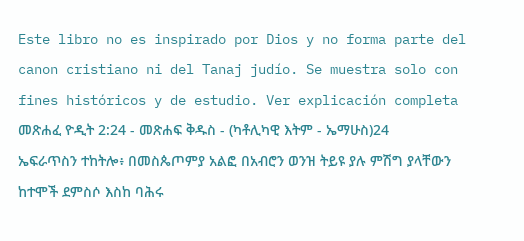Este libro no es inspirado por Dios y no forma parte del canon cristiano ni del Tanaj judío. Se muestra solo con fines históricos y de estudio. Ver explicación completa መጽሐፈ ዮዲት 2:24 - መጽሐፍ ቅዱስ - (ካቶሊካዊ እትም - ኤማሁስ)24 ኤፍራጥስን ተከትሎ፥ በመስጴጦምያ አልፎ በአብሮን ወንዝ ትይዩ ያሉ ምሽግ ያላቸውን ከተሞች ደምስሶ እስከ ባሕሩ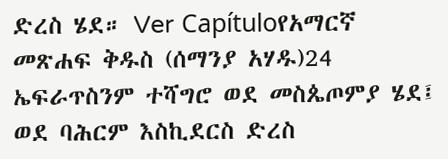ድረስ ሄደ። Ver Capítuloየአማርኛ መጽሐፍ ቅዱስ (ሰማንያ አሃዱ)24 ኤፍራጥስንም ተሻግሮ ወደ መስጴጦምያ ሄደ፤ ወደ ባሕርም እስኪደርስ ድረስ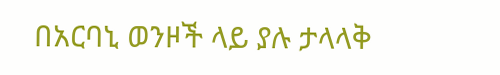በአርባኒ ወንዞች ላይ ያሉ ታላላቅ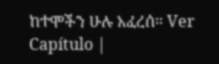ከተሞችን ሁሉ አፈረሰ። Ver Capítulo |